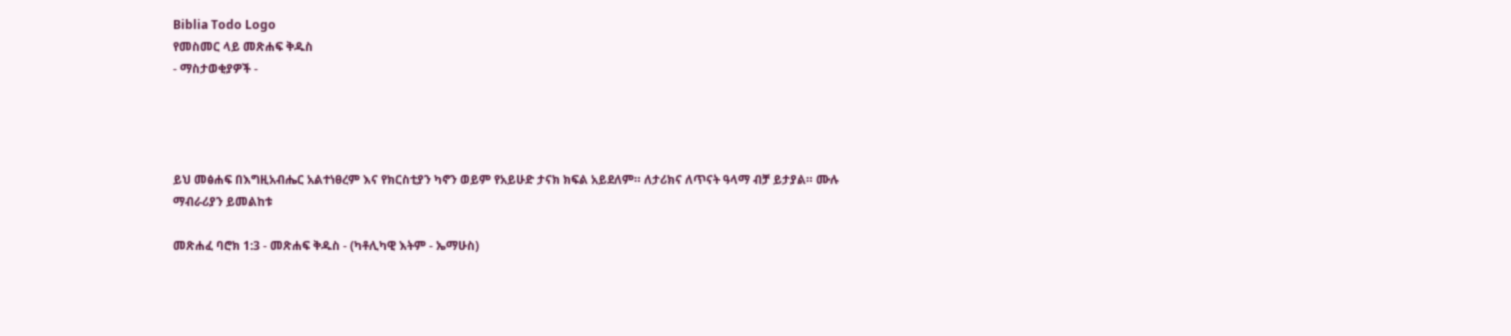Biblia Todo Logo
የመስመር ላይ መጽሐፍ ቅዱስ
- ማስታወቂያዎች -




ይህ መፅሐፍ በእግዚአብሔር አልተነፀረም እና የክርስቲያን ካኖን ወይም የአይሁድ ታናክ ክፍል አይደለም። ለታሪክና ለጥናት ዓላማ ብቻ ይታያል። ሙሉ ማብራሪያን ይመልከቱ

መጽሐፈ ባሮክ 1:3 - መጽሐፍ ቅዱስ - (ካቶሊካዊ እትም - ኤማሁስ)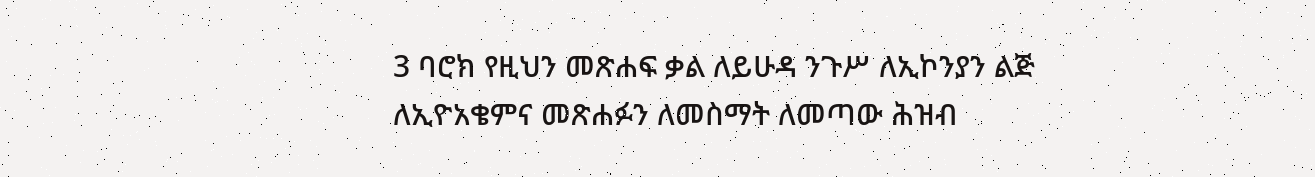3 ባሮክ የዚህን መጽሐፍ ቃል ለይሁዳ ንጉሥ ለኢኮንያን ልጅ ለኢዮአቄምና መጽሐፉን ለመስማት ለመጣው ሕዝብ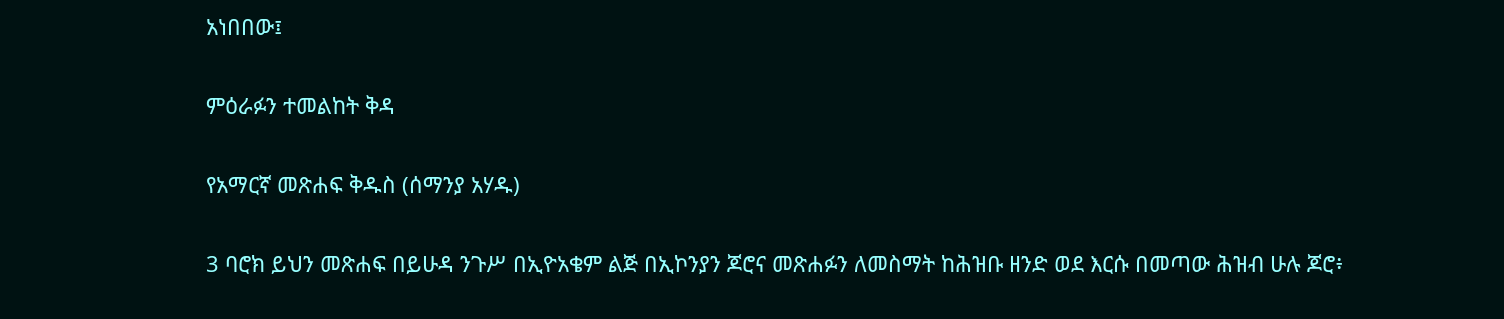አነበበው፤

ምዕራፉን ተመልከት ቅዳ

የአማርኛ መጽሐፍ ቅዱስ (ሰማንያ አሃዱ)

3 ባሮክ ይህን መጽሐፍ በይሁዳ ንጉሥ በኢዮአቄም ልጅ በኢኮንያን ጆሮና መጽሐፉን ለመስማት ከሕዝቡ ዘንድ ወደ እርሱ በመጣው ሕዝብ ሁሉ ጆሮ፥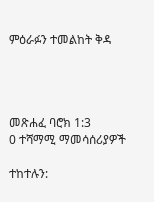ምዕራፉን ተመልከት ቅዳ




መጽሐፈ ባሮክ 1:3
0 ተሻማሚ ማመሳሰሪያዎች

ተከተሉን: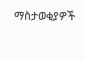ማስታወቂያዎች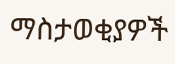ማስታወቂያዎች